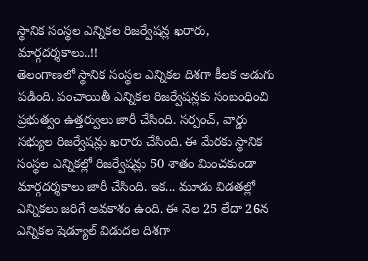స్థానిక సంస్థల ఎన్నికల రిజర్వేషన్ల ఖరారు, మార్గదర్శకాలు..!!
తెలంగాణలో స్థానిక సంస్థల ఎన్నికల దిశగా కీలక అడుగు పడింది. పంచాయితీ ఎన్నికల రిజర్వేషన్లకు సంబంధించి ప్రభుత్వం ఉత్తర్వులు జారీ చేసింది. సర్పంచ్, వార్డు సభ్యుల రిజర్వేషన్లు ఖరారు చేసింది. ఈ మేరకు స్థానిక సంస్థల ఎన్నికల్లో రిజర్వేషన్లు 50 శాతం మించకుండా మార్గదర్శకాలు జారీ చేసింది. ఇక... మూడు విడతల్లో ఎన్నికలు జరిగే అవకాశం ఉంది. ఈ నెల 25 లేదా 26న ఎన్నికల షెడ్యూల్ విడుదల దిశగా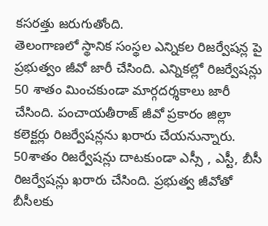కసరత్తు జరుగుతోంది.
తెలంగాణలో స్థానిక సంస్థల ఎన్నికల రిజర్వేషన్ల పై ప్రభుత్వం జీవో జారీ చేసింది. ఎన్నికల్లో రిజర్వేషన్లు 50 శాతం మించకుండా మార్గదర్శకాలు జారీ చేసింది. పంచాయతీరాజ్ జీవో ప్రకారం జిల్లా కలెక్టర్లు రిజర్వేషన్లను ఖరారు చేయనున్నారు. 50శాతం రిజర్వేషన్లు దాటకుండా ఎస్సీ , ఎస్టీ, బీసీ రిజర్వేషన్లు ఖరారు చేసింది. ప్రభుత్వ జీవోతో బీసీలకు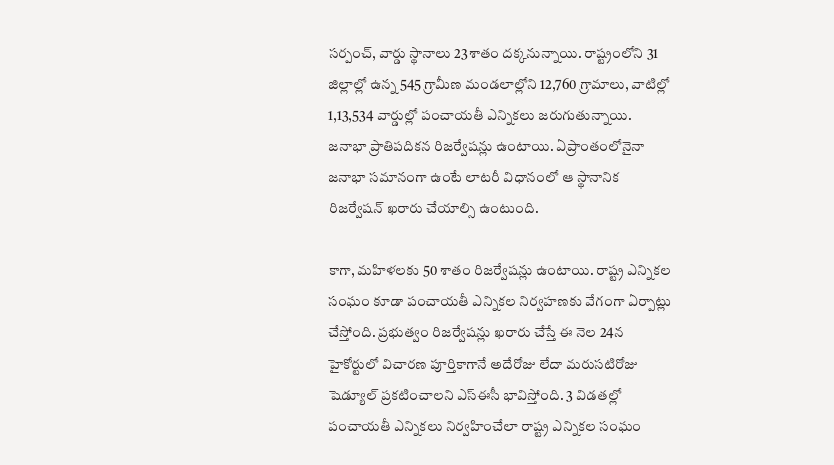సర్పంచ్, వార్డు స్థానాలు 23శాతం దక్కనున్నాయి. రాష్ట్రంలోని 31 జిల్లాల్లో ఉన్న 545 గ్రామీణ మండలాల్లోని 12,760 గ్రామాలు, వాటిల్లో 1,13,534 వార్డుల్లో పంచాయతీ ఎన్నికలు జరుగుతున్నాయి. జనాభా ప్రాతిపదికన రిజర్వేషన్లు ఉంటాయి. ఏప్రాంతంలోనైనా జనాభా సమానంగా ఉంటే లాటరీ విధానంలో ఆ స్థానానిక రిజర్వేషన్ ఖరారు చేయాల్సి ఉంటుంది.

కాగా, మహిళలకు 50 శాతం రిజర్వేషన్లు ఉంటాయి. రాష్ట్ర ఎన్నికల సంఘం కూడా పంచాయతీ ఎన్నికల నిర్వహణకు వేగంగా ఏర్పాట్లు చేస్తోంది. ప్రభుత్వం రిజర్వేషన్లు ఖరారు చేస్తే ఈ నెల 24న హైకోర్టులో విచారణ పూర్తికాగానే అదేరోజు లేదా మరుసటిరోజు షెడ్యూల్ ప్రకటించాలని ఎస్ఈసీ భావిస్తోంది. 3 విడతల్లో పంచాయతీ ఎన్నికలు నిర్వహించేలా రాష్ట్ర ఎన్నికల సంఘం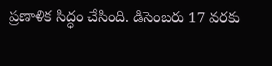ప్రణాళిక సిద్ధం చేసింది. డిసెంబరు 17 వరకు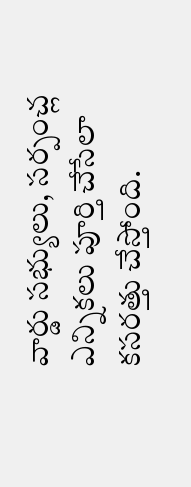వార్డు సభ్యులు, సర్పంచ్ల ఎన్నికలు పూర్తి చేసేలా కసరత్తు చేస్తోంది.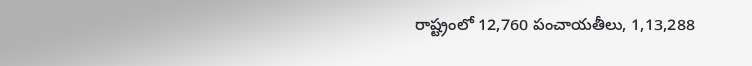రాష్ట్రంలో 12,760 పంచాయతీలు, 1,13,288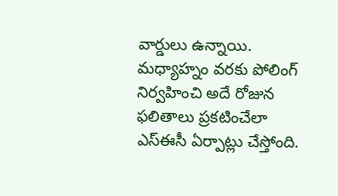వార్డులు ఉన్నాయి. మధ్యాహ్నం వరకు పోలింగ్ నిర్వహించి అదే రోజున ఫలితాలు ప్రకటించేలా ఎస్ఈసీ ఏర్పాట్లు చేస్తోంది.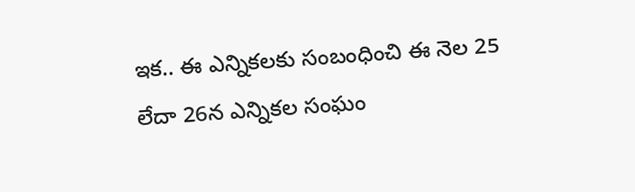ఇక.. ఈ ఎన్నికలకు సంబంధించి ఈ నెల 25 లేదా 26న ఎన్నికల సంఘం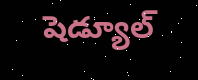షెడ్యూల్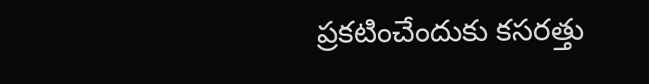ప్రకటించేందుకు కసరత్తు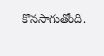కొనసాగుతోంది.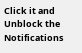Click it and Unblock the Notifications